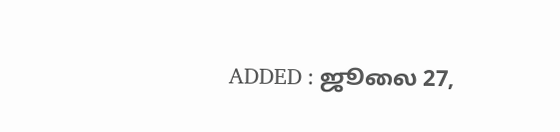ADDED : ஜூலை 27,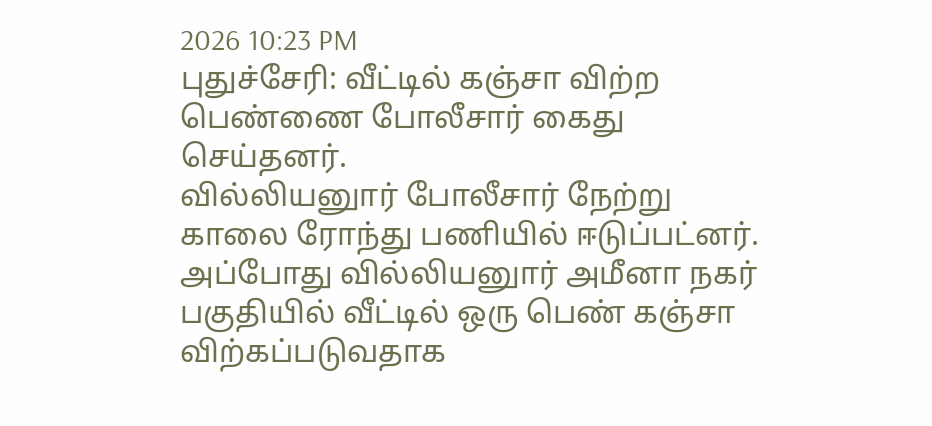2026 10:23 PM
புதுச்சேரி: வீட்டில் கஞ்சா விற்ற பெண்ணை போலீசார் கைது செய்தனர்.
வில்லியனுார் போலீசார் நேற்று காலை ரோந்து பணியில் ஈடுப்பட்னர். அப்போது வில்லியனுார் அமீனா நகர் பகுதியில் வீட்டில் ஒரு பெண் கஞ்சா விற்கப்படுவதாக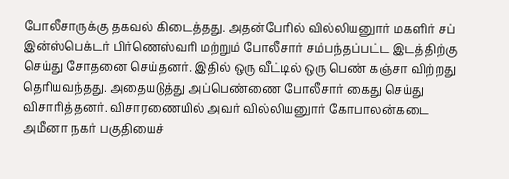போலீசாருக்கு தகவல் கிடைத்தது. அதன்பேரில் வில்லியனுார் மகளிர் சப் இன்ஸ்பெக்டர் பிர்ணெஸ்வரி மற்றும் போலீசார் சம்பந்தப்பட்ட இடத்திற்கு செய்து சோதனை செய்தனர். இதில் ஒரு வீட்டில் ஒரு பெண் கஞ்சா விற்றது தெரியவந்தது. அதையடுத்து அப்பெண்ணை போலீசார் கைது செய்து விசாரித்தனர். விசாரணையில் அவர் வில்லியனுார் கோபாலன்கடை அமீனா நகர் பகுதியைச்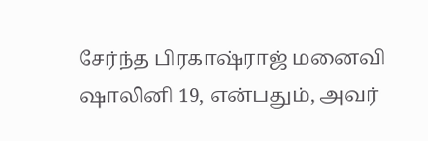சேர்ந்த பிரகாஷ்ராஜ் மனைவி ஷாலினி 19, என்பதும், அவர்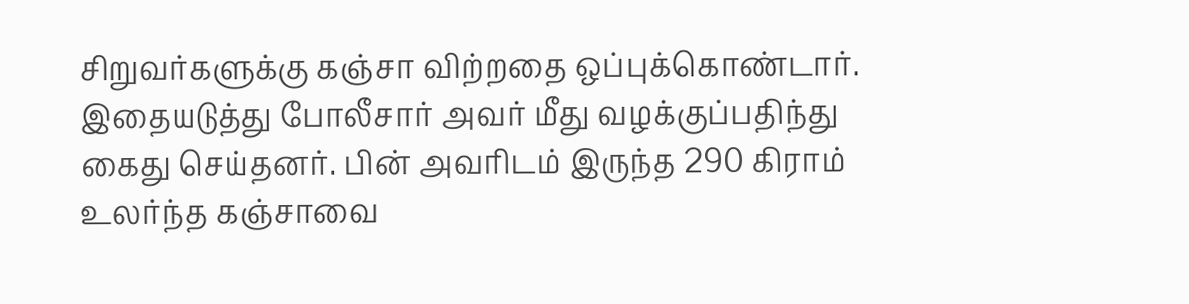சிறுவர்களுக்கு கஞ்சா விற்றதை ஒப்புக்கொண்டார். இதையடுத்து போலீசார் அவர் மீது வழக்குப்பதிந்து கைது செய்தனர். பின் அவரிடம் இருந்த 290 கிராம் உலர்ந்த கஞ்சாவை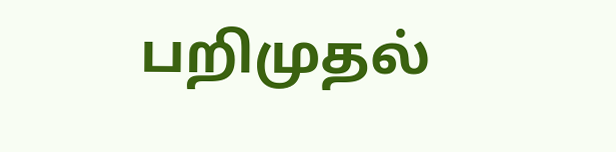பறிமுதல்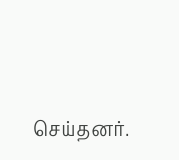செய்தனர்.